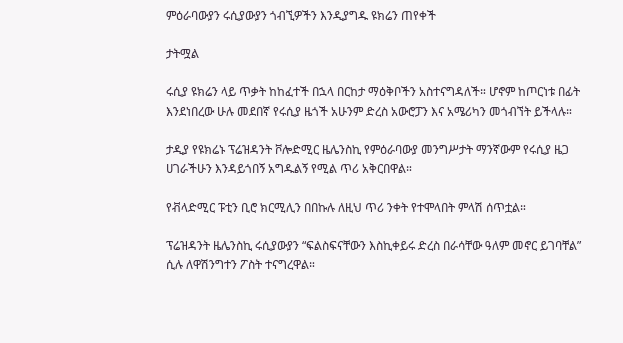ምዕራባውያን ሩሲያውያን ጎብኚዎችን እንዲያግዱ ዩክሬን ጠየቀች

ታትሟል

ሩሲያ ዩክሬን ላይ ጥቃት ከከፈተች በኋላ በርከታ ማዕቅቦችን አስተናግዳለች። ሆኖም ከጦርነቱ በፊት እንደነበረው ሁሉ መደበኛ የሩሲያ ዜጎች አሁንም ድረስ አውሮፓን እና አሜሪካን መጎብኘት ይችላሉ።

ታዲያ የዩክሬኑ ፕሬዝዳንት ቮሎድሚር ዜሌንስኪ የምዕራባውያ መንግሥታት ማንኛውም የሩሲያ ዜጋ ሀገራችሁን እንዳይጎበኝ አግዱልኝ የሚል ጥሪ አቅርበዋል።

የቭላድሚር ፑቲን ቢሮ ክርሚሊን በበኩሉ ለዚህ ጥሪ ንቀት የተሞላበት ምላሽ ሰጥቷል።

ፕሬዝዳንት ዜሌንስኪ ሩሲያውያን “ፍልስፍናቸውን እስኪቀይሩ ድረስ በራሳቸው ዓለም መኖር ይገባቸል” ሲሉ ለዋሽንግተን ፖስት ተናግረዋል።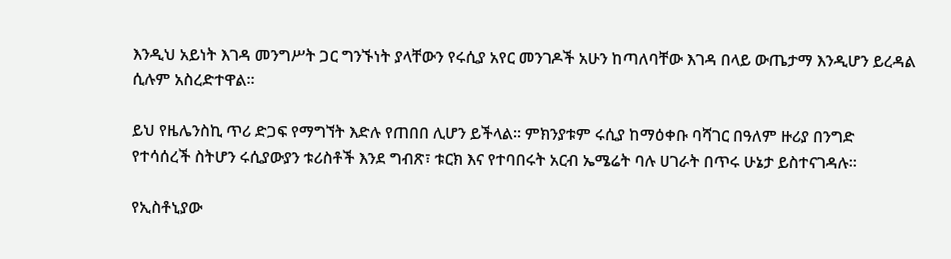እንዲህ አይነት እገዳ መንግሥት ጋር ግንኙነት ያላቸውን የሩሲያ አየር መንገዶች አሁን ከጣለባቸው እገዳ በላይ ውጤታማ እንዲሆን ይረዳል ሲሉም አስረድተዋል።

ይህ የዜሌንስኪ ጥሪ ድጋፍ የማግኘት እድሉ የጠበበ ሊሆን ይችላል። ምክንያቱም ሩሲያ ከማዕቀቡ ባሻገር በዓለም ዙሪያ በንግድ የተሳሰረች ስትሆን ሩሲያውያን ቱሪስቶች እንደ ግብጽ፣ ቱርክ እና የተባበሩት አርብ ኤሜሬት ባሉ ሀገራት በጥሩ ሁኔታ ይስተናገዳሉ።

የኢስቶኒያው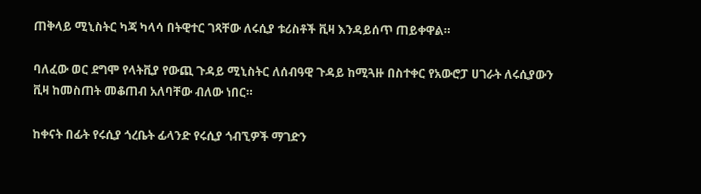ጠቅላይ ሚኒስትር ካጃ ካላሳ በትዊተር ገጻቸው ለሩሲያ ቱሪስቶች ቪዛ እንዳይሰጥ ጠይቀዋል።

ባለፈው ወር ደግሞ የላትቪያ የውጪ ጉዳይ ሚኒስትር ለሰብዓዊ ጉዳይ ከሚጓዙ በስተቀር የአውሮፓ ሀገራት ለሩሲያውን ቪዛ ከመስጠት መቆጠብ አለባቸው ብለው ነበር።

ከቀናት በፊት የሩሲያ ጎረቤት ፊላንድ የሩሲያ ጎብኚዎች ማገድን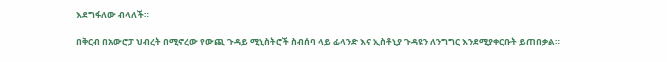እደግፋለው ብላለች።

በቅርብ በአውሮፓ ህብረት በሚኖረው የውጪ ጉዳይ ሚኒስትሮች ስብሰባ ላይ ፊላንድ እና ኢስቶኒያ ጉዳዩን ለንግግር እንደሚያቀርቡት ይጠበቃል።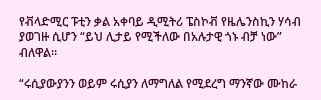የቭላድሚር ፑቲን ቃል አቀባይ ዲሚትሪ ፔስኮቭ የዜሌንስኪን ሃሳብ ያወገዙ ሲሆን “ይህ ሊታይ የሚችለው በአሉታዊ ጎኑ ብቻ ነው” ብለዋል።

“ሩሲያውያንን ወይም ሩሲያን ለማግለል የሚደረግ ማንኛው ሙከራ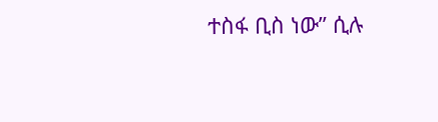ተስፋ ቢስ ነው” ሲሉ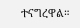ተናግረዋል።